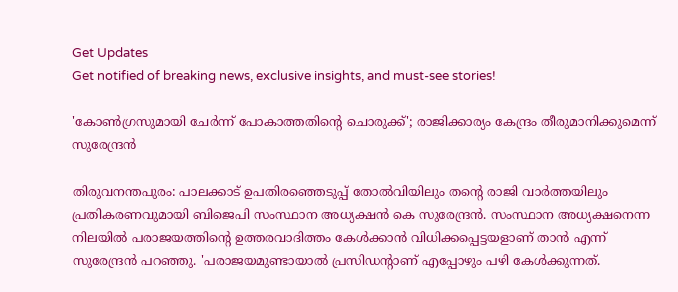Get Updates
Get notified of breaking news, exclusive insights, and must-see stories!

'കോണ്‍ഗ്രസുമായി ചേര്‍ന്ന് പോകാത്തതിന്റെ ചൊരുക്ക്'; രാജിക്കാര്യം കേന്ദ്രം തീരുമാനിക്കുമെന്ന് സുരേന്ദ്രന്‍

തിരുവനന്തപുരം: പാലക്കാട് ഉപതിരഞ്ഞെടുപ്പ് തോല്‍വിയിലും തന്റെ രാജി വാര്‍ത്തയിലും പ്രതികരണവുമായി ബിജെപി സംസ്ഥാന അധ്യക്ഷന്‍ കെ സുരേന്ദ്രന്‍. സംസ്ഥാന അധ്യക്ഷനെന്ന നിലയില്‍ പരാജയത്തിന്റെ ഉത്തരവാദിത്തം കേള്‍ക്കാന്‍ വിധിക്കപ്പെട്ടയളാണ് താന്‍ എന്ന് സുരേന്ദ്രന്‍ പറഞ്ഞു. 'പരാജയമുണ്ടായാല്‍ പ്രസിഡന്റാണ് എപ്പോഴും പഴി കേള്‍ക്കുന്നത്.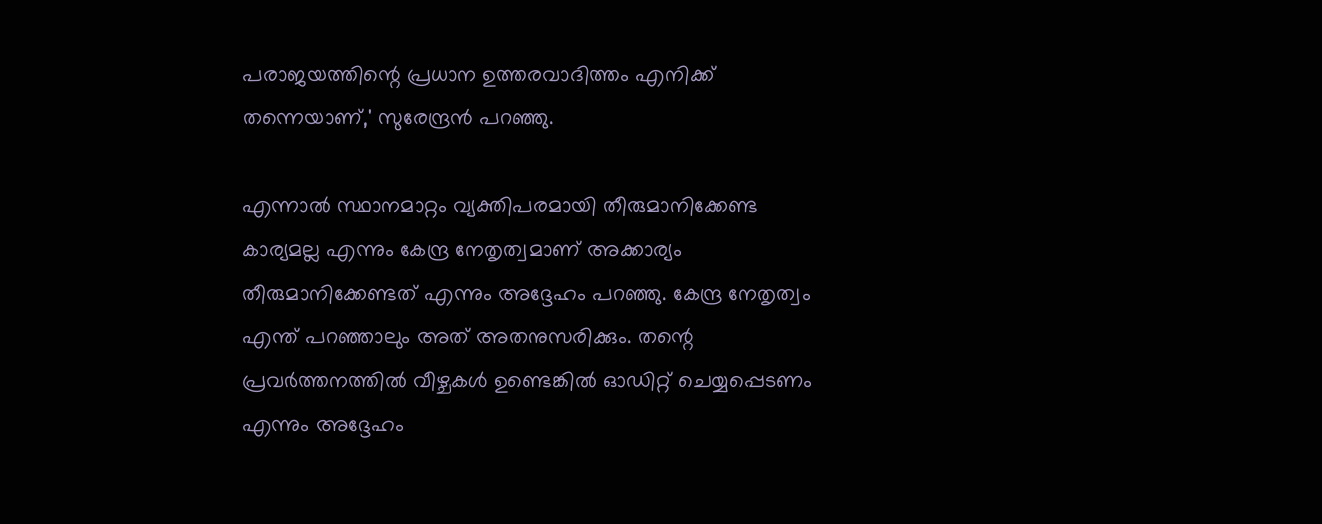പരാജയത്തിന്റെ പ്രധാന ഉത്തരവാദിത്തം എനിക്ക് തന്നെയാണ്,' സുരേന്ദ്രന്‍ പറഞ്ഞു.

എന്നാല്‍ സ്ഥാനമാറ്റം വ്യക്തിപരമായി തീരുമാനിക്കേണ്ട കാര്യമല്ല എന്നും കേന്ദ്ര നേതൃത്വമാണ് അക്കാര്യം തീരുമാനിക്കേണ്ടത് എന്നും അദ്ദേഹം പറഞ്ഞു. കേന്ദ്ര നേതൃത്വം എന്ത് പറഞ്ഞാലും അത് അതനുസരിക്കും. തന്റെ പ്രവര്‍ത്തനത്തില്‍ വീഴ്ചകള്‍ ഉണ്ടെങ്കില്‍ ഓഡിറ്റ് ചെയ്യപ്പെടണം എന്നും അദ്ദേഹം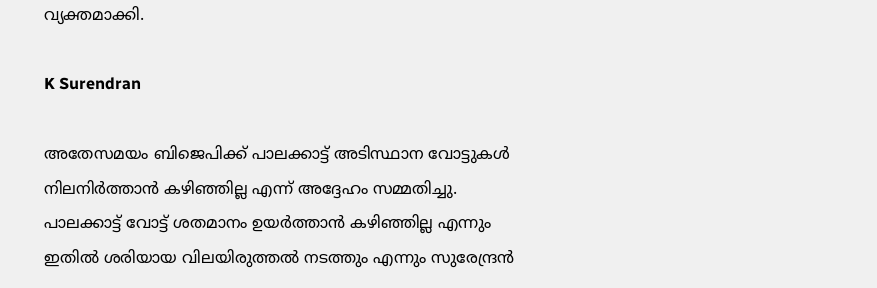വ്യക്തമാക്കി.

K Surendran

അതേസമയം ബിജെപിക്ക് പാലക്കാട്ട് അടിസ്ഥാന വോട്ടുകള്‍ നിലനിര്‍ത്താന്‍ കഴിഞ്ഞില്ല എന്ന് അദ്ദേഹം സമ്മതിച്ചു. പാലക്കാട്ട് വോട്ട് ശതമാനം ഉയര്‍ത്താന്‍ കഴിഞ്ഞില്ല എന്നും ഇതില്‍ ശരിയായ വിലയിരുത്തല്‍ നടത്തും എന്നും സുരേന്ദ്രന്‍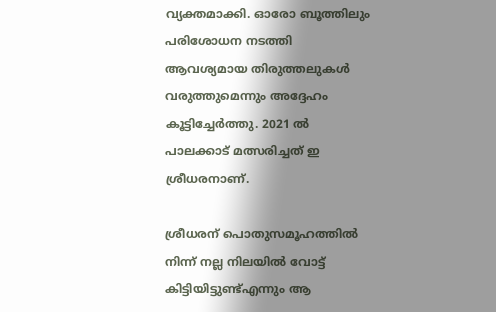വ്യക്തമാക്കി. ഓരോ ബൂത്തിലും പരിശോധന നടത്തി ആവശ്യമായ തിരുത്തലുകള്‍ വരുത്തുമെന്നും അദ്ദേഹം കൂട്ടിച്ചേര്‍ത്തു. 2021 ല്‍ പാലക്കാട് മത്സരിച്ചത് ഇ ശ്രീധരനാണ്.

ശ്രീധരന് പൊതുസമൂഹത്തില്‍ നിന്ന് നല്ല നിലയില്‍ വോട്ട് കിട്ടിയിട്ടുണ്ട്എന്നും ആ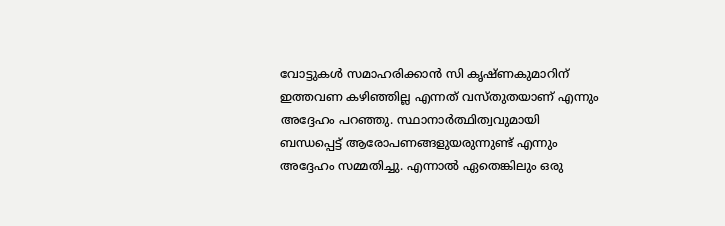വോട്ടുകള്‍ സമാഹരിക്കാന്‍ സി കൃഷ്ണകുമാറിന് ഇത്തവണ കഴിഞ്ഞില്ല എന്നത് വസ്തുതയാണ് എന്നും അദ്ദേഹം പറഞ്ഞു. സ്ഥാനാര്‍ത്ഥിത്വവുമായി ബന്ധപ്പെട്ട് ആരോപണങ്ങളുയരുന്നുണ്ട് എന്നും അദ്ദേഹം സമ്മതിച്ചു. എന്നാല്‍ ഏതെങ്കിലും ഒരു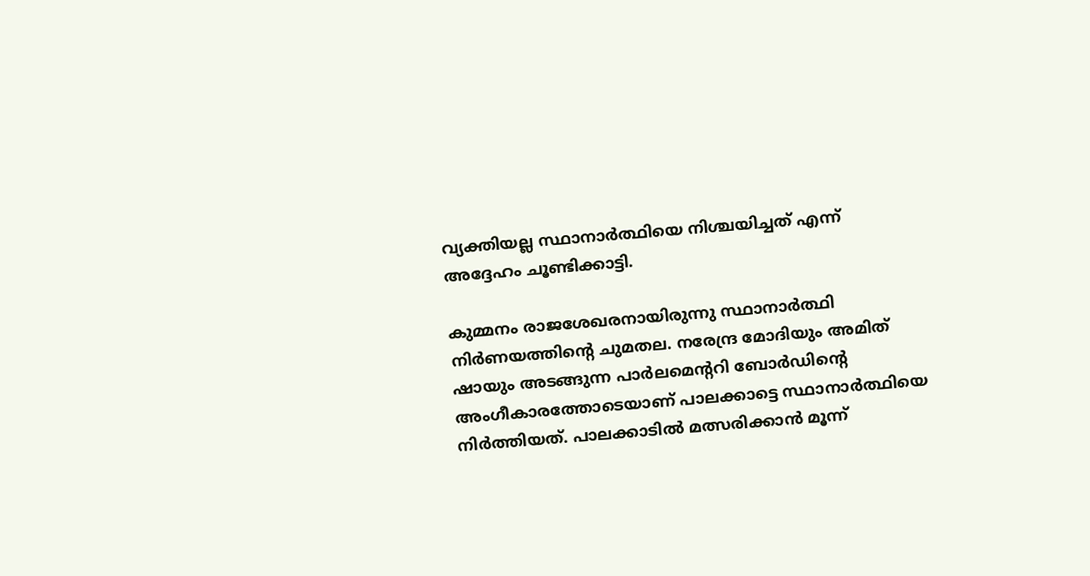വ്യക്തിയല്ല സ്ഥാനാര്‍ത്ഥിയെ നിശ്ചയിച്ചത് എന്ന് അദ്ദേഹം ചൂണ്ടിക്കാട്ടി.

കുമ്മനം രാജശേഖരനായിരുന്നു സ്ഥാനാര്‍ത്ഥി നിര്‍ണയത്തിന്റെ ചുമതല. നരേന്ദ്ര മോദിയും അമിത് ഷായും അടങ്ങുന്ന പാര്‍ലമെന്ററി ബോര്‍ഡിന്റെ അംഗീകാരത്തോടെയാണ് പാലക്കാട്ടെ സ്ഥാനാര്‍ത്ഥിയെ നിര്‍ത്തിയത്. പാലക്കാടില്‍ മത്സരിക്കാന്‍ മൂന്ന്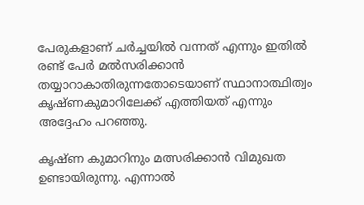പേരുകളാണ് ചര്‍ച്ചയില്‍ വന്നത് എന്നും ഇതില്‍ രണ്ട് പേര്‍ മല്‍സരിക്കാന്‍ തയ്യാറാകാതിരുന്നതോടെയാണ് സ്ഥാനാത്ഥിത്വം കൃഷ്ണകുമാറിലേക്ക് എത്തിയത് എന്നും അദ്ദേഹം പറഞ്ഞു.

കൃഷ്ണ കുമാറിനും മത്സരിക്കാന്‍ വിമുഖത ഉണ്ടായിരുന്നു. എന്നാല്‍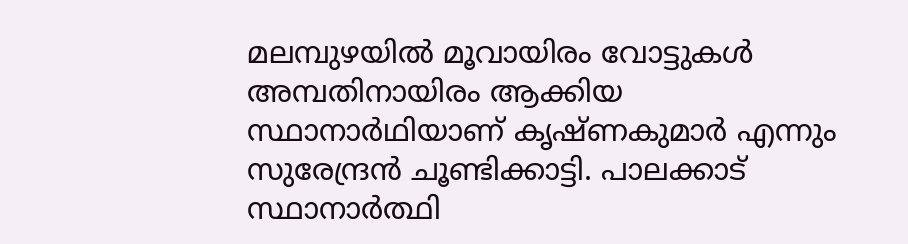മലമ്പുഴയില്‍ മൂവായിരം വോട്ടുകള്‍ അമ്പതിനായിരം ആക്കിയ സ്ഥാനാര്‍ഥിയാണ് കൃഷ്ണകുമാര്‍ എന്നും സുരേന്ദ്രന്‍ ചൂണ്ടിക്കാട്ടി. പാലക്കാട് സ്ഥാനാര്‍ത്ഥി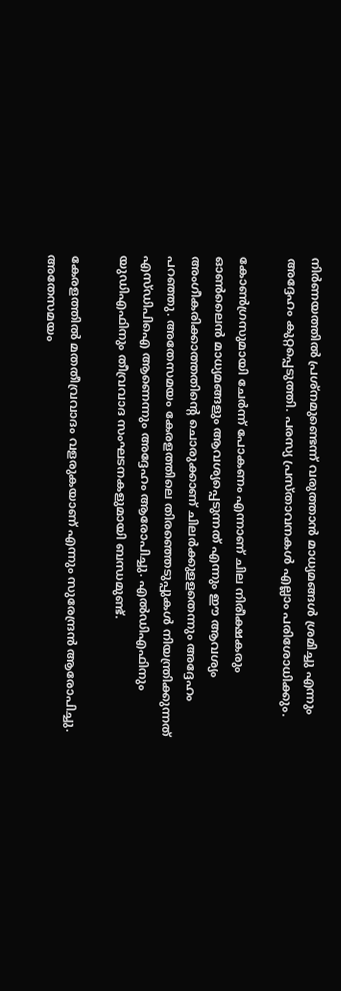നിര്‍ണയത്തില്‍ പ്രശ്‌നമുണ്ടെന്ന് വരുത്താന്‍ മാധ്യമങ്ങള്‍ ശ്രമിച്ചു എന്നും അദ്ദേഹം കുറ്റപ്പെടുത്തി. പരസ്യ പ്രസ്താവനകള്‍ എല്ലാം പരിശോധിക്കും.

കോണ്‍ഗ്രസുമായി ചേര്‍ന്ന് പോകണം എന്നാണ് ചില നിരീക്ഷകരും ഓണ്‍ലൈന്‍ മാധ്യമങ്ങളും ആവശ്യപ്പെടുന്നത് എന്നും ഈ ആവശ്യം അംഗീകരിക്കാത്തതിന്റെ ചൊരുക്കാണ് ചിലര്‍ക്കുളളതെന്നും അദ്ദേഹം പറഞ്ഞു. അതേസമയം കേരളത്തിലെ തിരഞ്ഞെടുപ്പുകള്‍ നിയന്ത്രിക്കുന്നത് എസ്ഡിപിഐ ആണെന്നും അദ്ദേഹം ആരോപിച്ചു. എല്‍ഡിഎഫിനും യുഡിഎഫിനും തീവ്രവാദ സംഘടനകളുമായി ബന്ധമുണ്ട്.

കേരളത്തില്‍ മതതീവ്രവാദം വളരുകയാണ് എന്നും സുരേന്ദ്രന്‍ ആരോപിച്ചു. അതേസമയം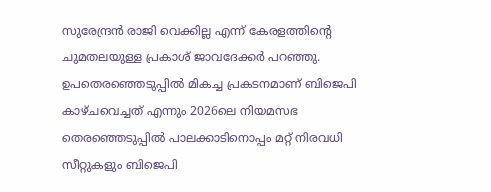സുരേന്ദ്രന്‍ രാജി വെക്കില്ല എന്ന് കേരളത്തിന്റെ ചുമതലയുള്ള പ്രകാശ് ജാവദേക്കര്‍ പറഞ്ഞു. ഉപതെരഞ്ഞെടുപ്പില്‍ മികച്ച പ്രകടനമാണ് ബിജെപി കാഴ്ചവെച്ചത് എന്നും 2026ലെ നിയമസഭ തെരഞ്ഞെടുപ്പില്‍ പാലക്കാടിനൊപ്പം മറ്റ് നിരവധി സീറ്റുകളും ബിജെപി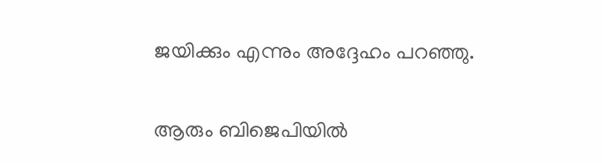ജയിക്കും എന്നും അദ്ദേഹം പറഞ്ഞു.

ആരും ബിജെപിയില്‍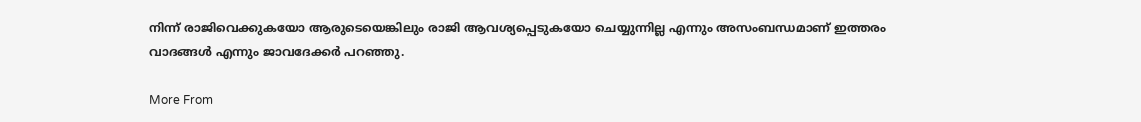നിന്ന് രാജിവെക്കുകയോ ആരുടെയെങ്കിലും രാജി ആവശ്യപ്പെടുകയോ ചെയ്യുന്നില്ല എന്നും അസംബന്ധമാണ് ഇത്തരം വാദങ്ങള്‍ എന്നും ജാവദേക്കര്‍ പറഞ്ഞു.

More From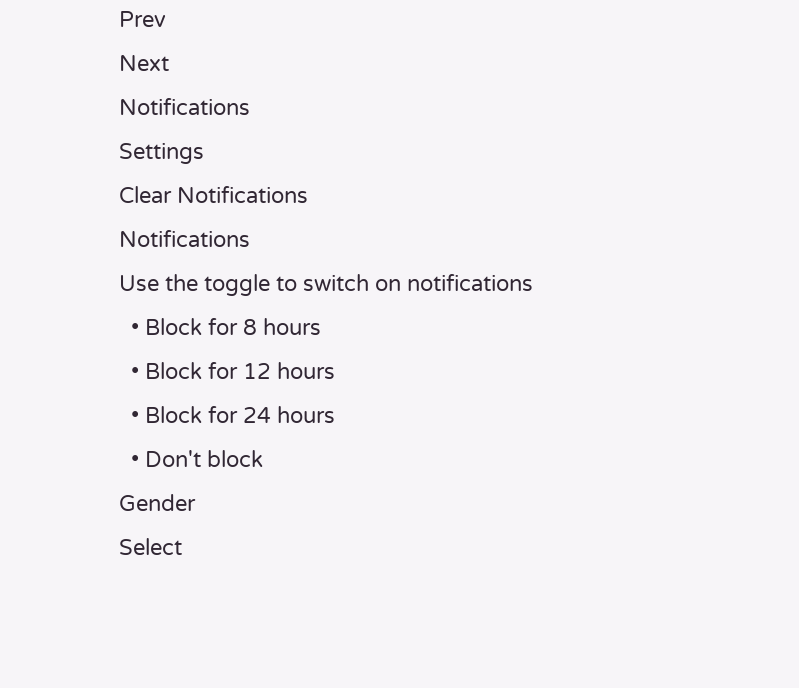Prev
Next
Notifications
Settings
Clear Notifications
Notifications
Use the toggle to switch on notifications
  • Block for 8 hours
  • Block for 12 hours
  • Block for 24 hours
  • Don't block
Gender
Select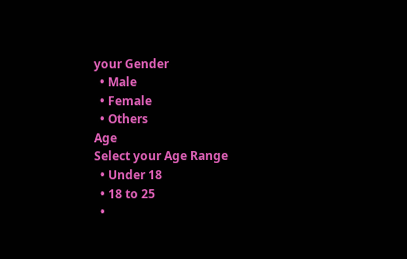your Gender
  • Male
  • Female
  • Others
Age
Select your Age Range
  • Under 18
  • 18 to 25
  •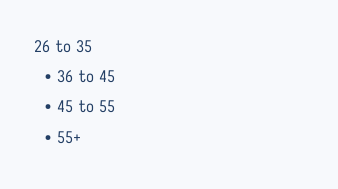26 to 35
  • 36 to 45
  • 45 to 55
  • 55+